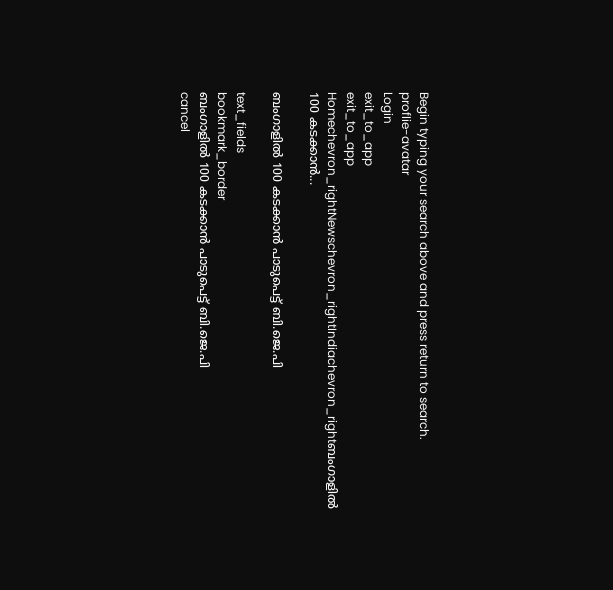Begin typing your search above and press return to search.
proflie-avatar
Login
exit_to_app
exit_to_app
Homechevron_rightNewschevron_rightIndiachevron_rightബംഗാളിൽ 100 കടക്കാൻ...

ബംഗാളിൽ 100 കടക്കാൻ പാടുപെട്ട് ബി.ജെ.പി

text_fields
bookmark_border
ബംഗാളിൽ 100 കടക്കാൻ പാടുപെട്ട് ബി.ജെ.പി
cancel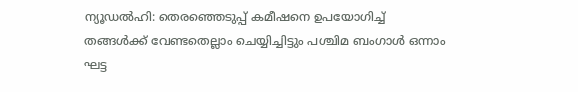ന്യൂഡൽഹി: തെരഞ്ഞെടുപ്പ് കമീഷനെ ഉപയോഗിച്ച് തങ്ങൾക്ക് വേണ്ടതെല്ലാം ചെയ്യിച്ചിട്ടും പശ്ചിമ ബംഗാൾ ഒന്നാം ഘട്ട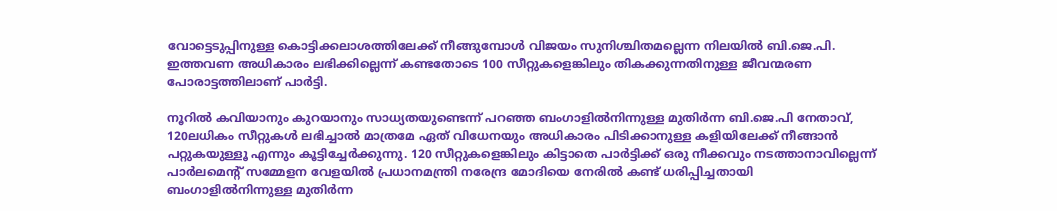വോട്ടെടുപ്പിനുള്ള കൊട്ടിക്കലാശത്തിലേക്ക് നീങ്ങുമ്പോൾ വിജയം സുനിശ്ചിതമല്ലെന്ന നിലയിൽ ബി.ജെ.പി. ഇത്തവണ അധികാരം ലഭിക്കില്ലെന്ന് കണ്ടതോടെ 100 സീറ്റുകളെങ്കിലും തികക്കുന്നതിനുള്ള ജീവന്മരണ പോരാട്ടത്തിലാണ് പാർട്ടി.

നൂറിൽ കവിയാനും കുറയാനും സാധ്യതയുണ്ടെന്ന് പറഞ്ഞ ബംഗാളിൽനിന്നുള്ള മുതിർന്ന ബി.ജെ.പി നേതാവ്, 120ലധികം സീറ്റുകൾ ലഭിച്ചാൽ മാത്രമേ ഏത് വിധേനയും അധികാരം പിടിക്കാനുള്ള കളിയിലേക്ക് നീങ്ങാൻ പറ്റുകയുള്ളൂ എന്നും കൂട്ടിച്ചേർക്കുന്നു. 120 സീറ്റുകളെങ്കിലും കിട്ടാതെ പാർട്ടിക്ക് ഒരു നീക്കവും നടത്താനാവില്ലെന്ന് പാർലമെന്റ് സമ്മേളന വേളയിൽ പ്രധാനമന്ത്രി നരേന്ദ്ര മോദിയെ നേരിൽ കണ്ട് ധരിപ്പിച്ചതായി ബംഗാളിൽനിന്നുള്ള മുതിർന്ന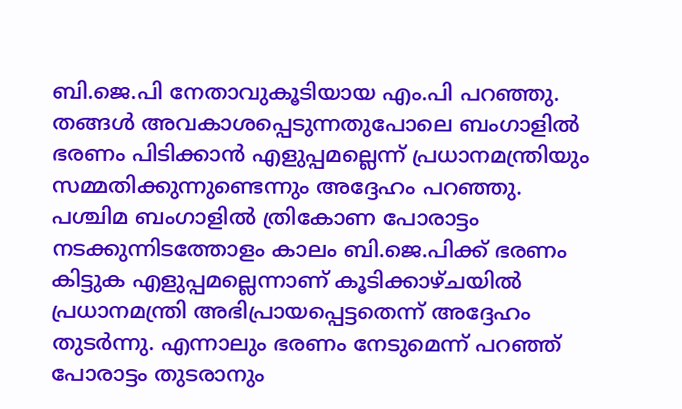ബി.ജെ.പി നേതാവുകൂടിയായ എം.പി പറഞ്ഞു. തങ്ങൾ അവകാശപ്പെടുന്നതുപോലെ ബംഗാളിൽ ഭരണം പിടിക്കാൻ എളുപ്പമല്ലെന്ന് പ്രധാനമന്ത്രിയും സമ്മതിക്കുന്നുണ്ടെന്നും അദ്ദേഹം പറഞ്ഞു. പശ്ചിമ ബംഗാളിൽ ത്രികോണ പോരാട്ടം നടക്കുന്നിടത്തോളം കാലം ബി.ജെ.പിക്ക് ഭരണം കിട്ടുക എളുപ്പമല്ലെന്നാണ് കൂടിക്കാഴ്ചയിൽ പ്രധാനമന്ത്രി അഭിപ്രായപ്പെട്ടതെന്ന് അദ്ദേഹം തുടർന്നു. എന്നാലും ഭരണം നേടുമെന്ന് പറഞ്ഞ് പോരാട്ടം തുടരാനും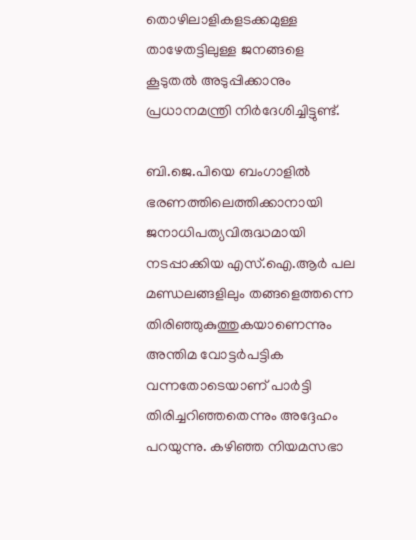തൊഴിലാളികളടക്കമുള്ള താഴേതട്ടിലുള്ള ജനങ്ങളെ കൂടുതൽ അടുപ്പിക്കാനും പ്രധാനമന്ത്രി നിർദേശിച്ചിട്ടുണ്ട്.

ബി.ജെ.പിയെ ബംഗാളിൽ ഭരണത്തിലെത്തിക്കാനായി ജനാധിപത്യവിരുദ്ധമായി നടപ്പാക്കിയ എസ്.ഐ.ആർ പല മണ്ഡലങ്ങളിലും തങ്ങളെത്തന്നെ തിരിഞ്ഞുകുത്തുകയാണെന്നും അന്തിമ വോട്ടർപട്ടിക വന്നതോടെയാണ് പാർട്ടി തിരിച്ചറിഞ്ഞതെന്നും അദ്ദേഹം പറയുന്നു. കഴിഞ്ഞ നിയമസഭാ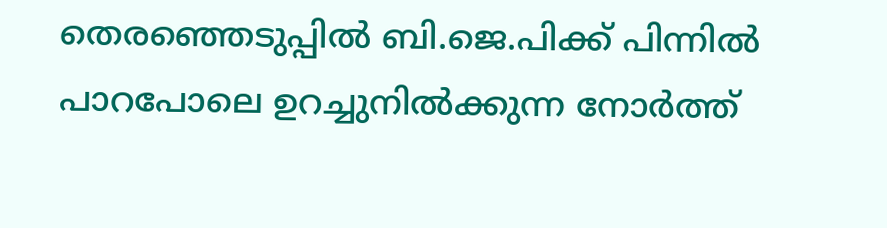തെരഞ്ഞെടുപ്പിൽ ബി.ജെ.പിക്ക് പിന്നിൽ പാറപോലെ ഉറച്ചുനിൽക്കുന്ന നോർത്ത്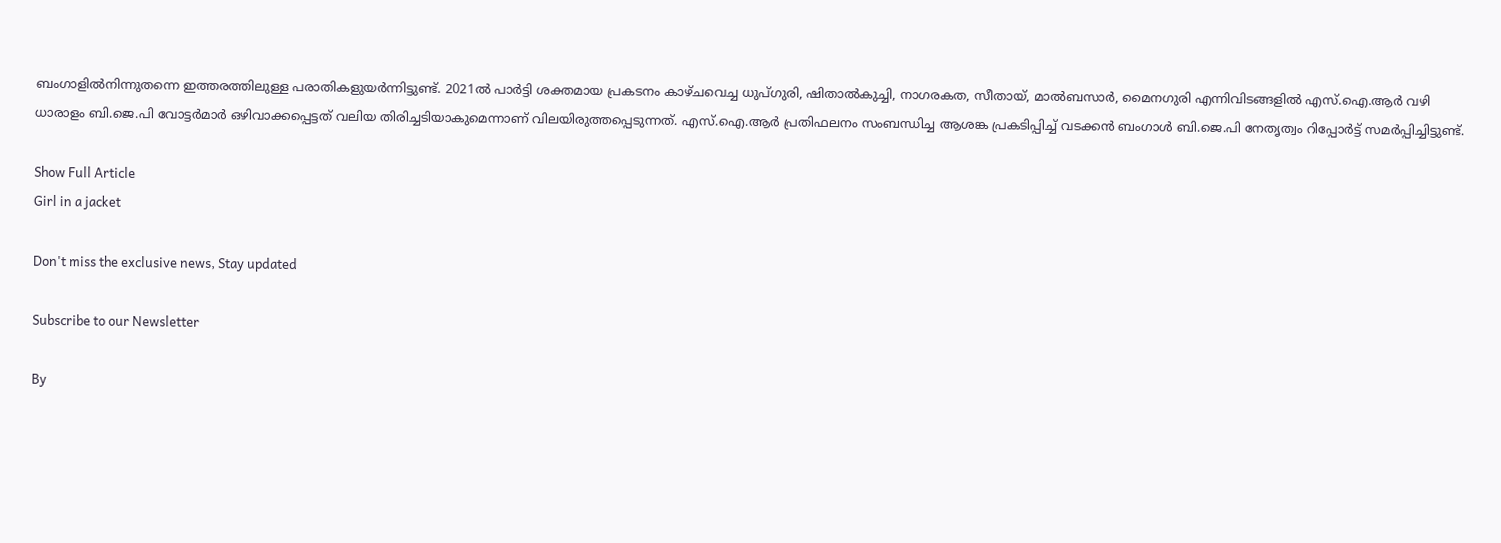ബംഗാളിൽനിന്നുതന്നെ ഇത്തരത്തിലുള്ള പരാതികളുയർന്നിട്ടുണ്ട്. 2021ൽ പാർട്ടി ശക്തമായ പ്രകടനം കാഴ്ചവെച്ച ധുപ്ഗുരി, ഷിതാൽകുച്ചി, നാഗരകത, സീതായ്, മാൽബസാർ, മൈനഗുരി എന്നിവിടങ്ങളിൽ എസ്‌.ഐ.ആർ വഴി ധാരാളം ബി.ജെ.പി വോട്ടർമാർ ഒഴിവാക്കപ്പെട്ടത് വലിയ തിരിച്ചടിയാകുമെന്നാണ് വിലയിരുത്തപ്പെടുന്നത്. എസ്.ഐ.ആർ പ്രതിഫലനം സംബന്ധിച്ച ആശങ്ക പ്രകടിപ്പിച്ച് വടക്കൻ ബംഗാൾ ബി.ജെ.പി നേതൃത്വം റിപ്പോർട്ട് സമർപ്പിച്ചിട്ടുണ്ട്.

Show Full Article
Girl in a jacket

Don't miss the exclusive news, Stay updated

Subscribe to our Newsletter

By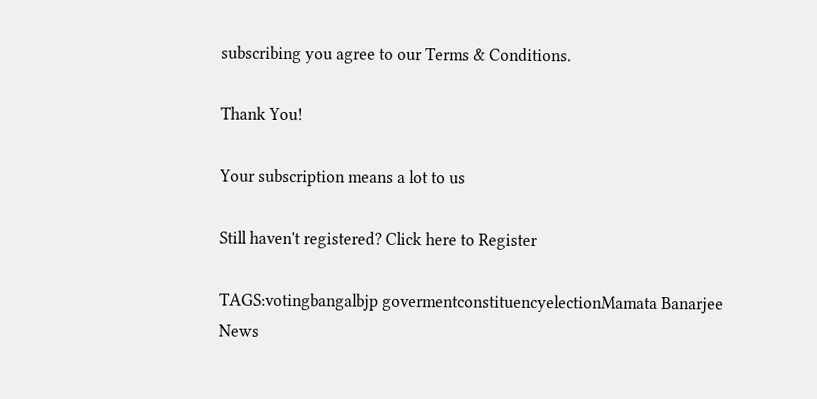subscribing you agree to our Terms & Conditions.

Thank You!

Your subscription means a lot to us

Still haven't registered? Click here to Register

TAGS:votingbangalbjp govermentconstituencyelectionMamata Banarjee
News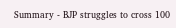Summary - BJP struggles to cross 100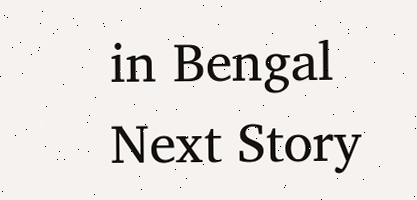in Bengal
Next Story